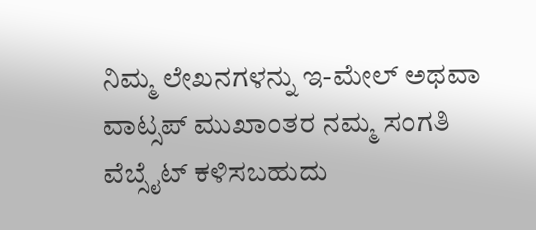ನಿಮ್ಮ ಲೇಖನಗಳನ್ನು ಇ-ಮೇಲ್ ಅಥವಾ ವಾಟ್ಸಪ್ ಮುಖಾಂತರ ನಮ್ಮ ಸಂಗತಿ ವೆಬ್ಸೈಟ್ ಕಳಿಸಬಹುದು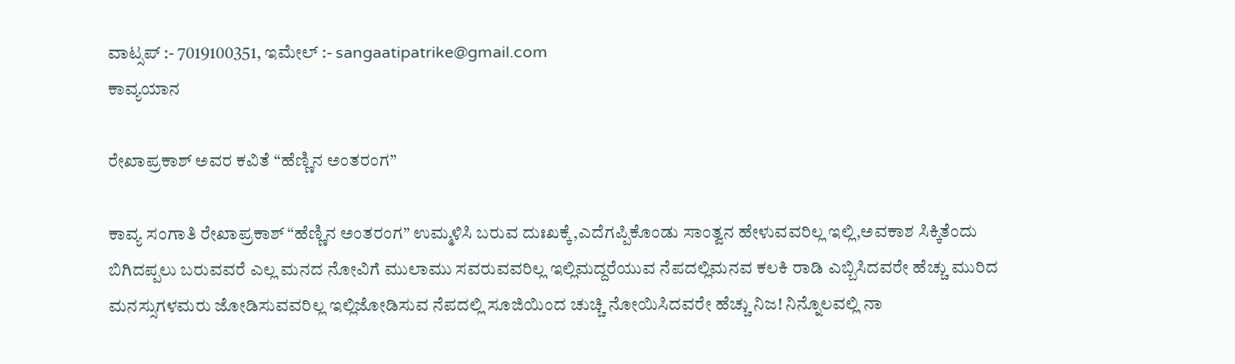ವಾಟ್ಸಪ್‌ :- 7019100351, ಇಮೇಲ್ :- sangaatipatrike@gmail.com
ಕಾವ್ಯಯಾನ

ರೇಖಾಪ್ರಕಾಶ್ ಅವರ ಕವಿತೆ “ಹೆಣ್ಣಿನ ಅಂತರಂಗ”

ಕಾವ್ಯ ಸಂಗಾತಿ ರೇಖಾಪ್ರಕಾಶ್ “ಹೆಣ್ಣಿನ ಅಂತರಂಗ” ಉಮ್ಮಳಿಸಿ ಬರುವ ದುಃಖಕ್ಕೆ,ಎದೆಗಪ್ಪಿಕೊಂಡು ಸಾಂತ್ವನ ಹೇಳುವವರಿಲ್ಲ ಇಲ್ಲಿ,ಅವಕಾಶ ಸಿಕ್ಕಿತೆಂದು ಬಿಗಿದಪ್ಪಲು ಬರುವವರೆ ಎಲ್ಲ ಮನದ ನೋವಿಗೆ ಮುಲಾಮು ಸವರುವವರಿಲ್ಲ ಇಲ್ಲಿಮದ್ದರೆಯುವ ನೆಪದಲ್ಲಿಮನವ ಕಲಕಿ ರಾಡಿ ಎಬ್ಬಿಸಿದವರೇ ಹೆಚ್ಚು ಮುರಿದ ಮನಸ್ಸುಗಳಮರು ಜೋಡಿಸುವವರಿಲ್ಲ ಇಲ್ಲಿಜೋಡಿಸುವ ನೆಪದಲ್ಲಿ ಸೂಜಿಯಿಂದ ಚುಚ್ಚಿ ನೋಯಿಸಿದವರೇ ಹೆಚ್ಚು ನಿಜ! ನಿನ್ನೊಲವಲ್ಲಿ ನಾ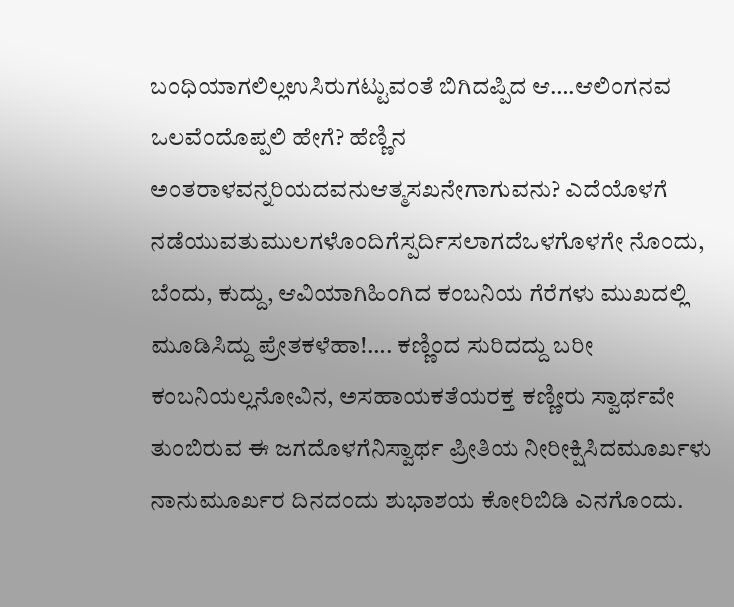ಬಂಧಿಯಾಗಲಿಲ್ಲಉಸಿರುಗಟ್ಟುವಂತೆ ಬಿಗಿದಪ್ಪಿದ ಆ….ಆಲಿಂಗನವ ಒಲವೆಂದೊಪ್ಪಲಿ ಹೇಗೆ? ಹೆಣ್ಣಿನ ಅಂತರಾಳವನ್ನರಿಯದವನುಆತ್ಮಸಖನೇಗಾಗುವನು? ಎದೆಯೊಳಗೆ ನಡೆಯುವತುಮುಲಗಳೊಂದಿಗೆಸ್ಪರ್ದಿಸಲಾಗದೆಒಳಗೊಳಗೇ ನೊಂದು, ಬೆಂದು, ಕುದ್ದು, ಆವಿಯಾಗಿಹಿಂಗಿದ ಕಂಬನಿಯ ಗೆರೆಗಳು ಮುಖದಲ್ಲಿ ಮೂಡಿಸಿದ್ದು ಪ್ರೇತಕಳೆಹಾ!…. ಕಣ್ಣಿಂದ ಸುರಿದದ್ದು ಬರೀ ಕಂಬನಿಯಲ್ಲನೋವಿನ, ಅಸಹಾಯಕತೆಯರಕ್ತ ಕಣ್ಣೀರು ಸ್ವಾರ್ಥವೇ ತುಂಬಿರುವ ಈ ಜಗದೊಳಗೆನಿಸ್ವಾರ್ಥ ಪ್ರೀತಿಯ ನೀರೀಕ್ಷಿಸಿದಮೂರ್ಖಳು ನಾನುಮೂರ್ಖರ ದಿನದಂದು ಶುಭಾಶಯ ಕೋರಿಬಿಡಿ ಎನಗೊಂದು.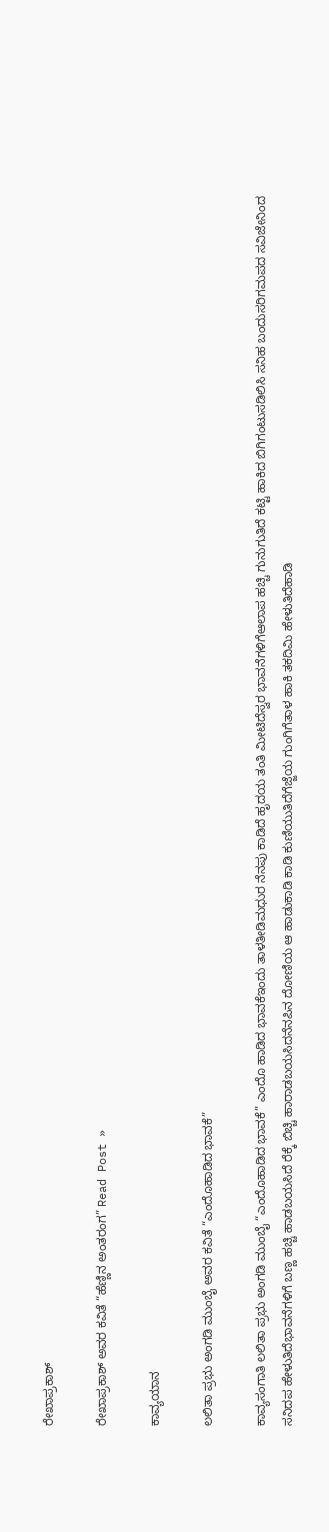ರೇಖಾಪ್ರಕಾಶ್

ರೇಖಾಪ್ರಕಾಶ್ ಅವರ ಕವಿತೆ “ಹೆಣ್ಣಿನ ಅಂತರಂಗ” Read Post »

ಕಾವ್ಯಯಾನ

ಲಲಿತಾ ಪ್ರಭು ಅಂಗಡಿ ಮುಂಬೈ ಅವರ ಕವಿತೆ “ಎಂದೊಹಾಡಿದ ಭಾವಕೆ”

ಕಾವ್ಯಸಂಗಾತಿ ಲಲಿತಾ ಪ್ರಭು ಅಂಗಡಿ ಮುಂಬೈ “ಎಂದೊಹಾಡಿದ ಭಾವಕೆ” ಎಂದೊ ಹಾಡಿದ ಭಾವಕೆಇಂದು ತಾಳತೀಡಿಮಧುರ ನೆನಪು ಕಾಡಿದೆ ಹೃದಯ ತಂತಿ ಮೀಟಿದೆಸ್ವರ ಭಾವನೆಗಳಿಗೆಆಲಾಪ ಹಚ್ಚಿ ಗುನುಗುತಿದೆ ಕಟ್ಟಿ ಹಾಕಿದ ಬಿಗಿಗಂಟುಸಡಿಲಿಸಿ ಸನಿಹ ಬಂದುಸರಿಗಮಪದ ಸವಿಜೇನಿಂದ  ಸನಿದಪ ಹೇಳುತಿದೆಭಾವನೆಗಳಿಗೆ ಬಣ್ಣ ಹಚ್ಚಿ ಹಾಡಬಯಸಿದೆ ರೆಕ್ಕೆ ಬಿಚ್ಚಿ ಹಾರಾಡಬಯಸಿದನೆನಪಿನ ದೋಣಿಯ ಆ ಹಾಡುಕಾಡಿ ಕಾಡಿ ಕುಣಿಯುತಿದೆಗೆಜ್ಜೆಯ ಗುಂಗಿಗೆತಾಳ ಹಾಕಿ ತಕದಿಮಿ ಹೇಳುತಿದೆಹಾಡಿ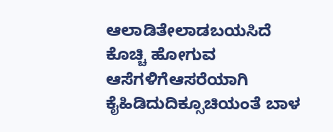ಆಲಾಡಿತೇಲಾಡಬಯಸಿದೆ ಕೊಚ್ಚಿ ಹೋಗುವ ಆಸೆಗಳಿಗೆಆಸರೆಯಾಗಿ  ಕೈಹಿಡಿದುದಿಕ್ಸೂಚಿಯಂತೆ ಬಾಳ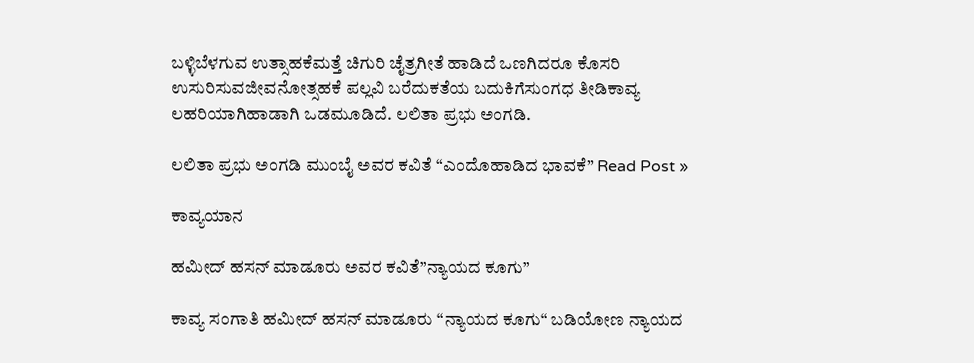ಬಳ್ಳಿಬೆಳಗುವ ಉತ್ಸಾಹಕೆಮತ್ತೆ ಚಿಗುರಿ ಚೈತ್ರಗೀತೆ ಹಾಡಿದೆ ಒಣಗಿದರೂ ಕೊಸರಿ ಉಸುರಿಸುವಜೀವನೋತ್ಸಹಕೆ ಪಲ್ಲವಿ ಬರೆದುಕತೆಯ ಬದುಕಿಗೆಸುಂಗಧ ತೀಡಿಕಾವ್ಯ ಲಹರಿಯಾಗಿಹಾಡಾಗಿ ಒಡಮೂಡಿದೆ. ಲಲಿತಾ ಪ್ರಭು ಅಂಗಡಿ.

ಲಲಿತಾ ಪ್ರಭು ಅಂಗಡಿ ಮುಂಬೈ ಅವರ ಕವಿತೆ “ಎಂದೊಹಾಡಿದ ಭಾವಕೆ” Read Post »

ಕಾವ್ಯಯಾನ

ಹಮೀದ್ ಹಸನ್ ಮಾಡೂರು ಅವರ ಕವಿತೆ”ನ್ಯಾಯದ ಕೂಗು”

ಕಾವ್ಯ ಸಂಗಾತಿ ಹಮೀದ್ ಹಸನ್ ಮಾಡೂರು “ನ್ಯಾಯದ ಕೂಗು“ ಬಡಿಯೋಣ ನ್ಯಾಯದ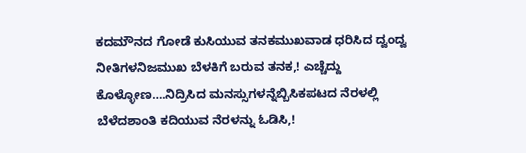ಕದಮೌನದ ಗೋಡೆ ಕುಸಿಯುವ ತನಕಮುಖವಾಡ ಧರಿಸಿದ ದ್ವಂದ್ವ ನೀತಿಗಳನಿಜಮುಖ ಬೆಳಕಿಗೆ ಬರುವ ತನಕ,! ಎಚ್ಚೆದ್ದು ಕೊಳ್ಳೋಣ….ನಿದ್ರಿಸಿದ ಮನಸ್ಸುಗಳನ್ನೆಬ್ಬಿಸಿಕಪಟದ ನೆರಳಲ್ಲಿ ಬೆಳೆದಶಾಂತಿ ಕದಿಯುವ ನೆರಳನ್ನು ಓಡಿಸಿ,!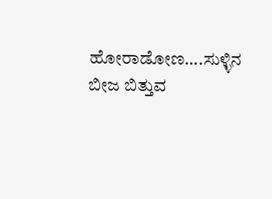ಹೋರಾಡೋಣ….ಸುಳ್ಳಿನ ಬೀಜ ಬಿತ್ತುವ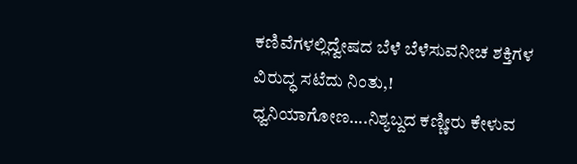ಕಣಿವೆಗಳಲ್ಲಿದ್ವೇಷದ ಬೆಳೆ ಬೆಳೆಸುವನೀಚ ಶಕ್ತಿಗಳ ವಿರುದ್ಧ ಸಟೆದು ನಿಂತು,! ಧ್ವನಿಯಾಗೋಣ….ನಿಶ್ಯಬ್ದದ ಕಣ್ಣೀರು ಕೇಳುವ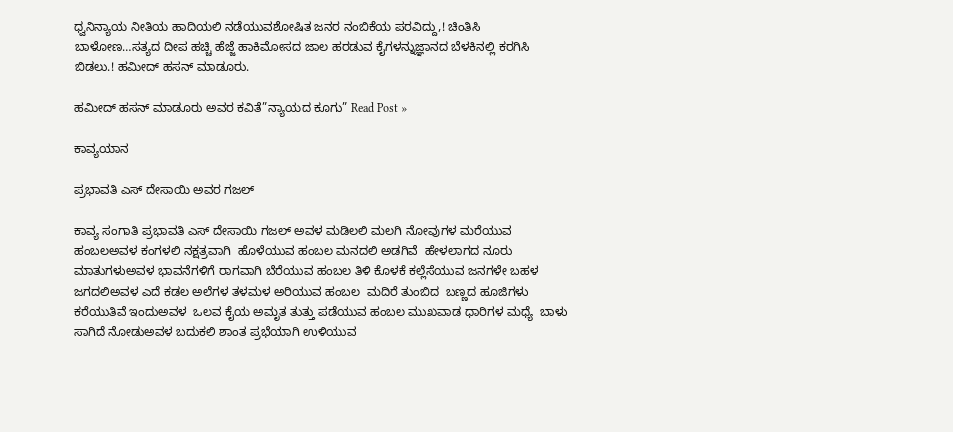ಧ್ವನಿನ್ಯಾಯ ನೀತಿಯ ಹಾದಿಯಲಿ ನಡೆಯುವಶೋಷಿತ ಜನರ ನಂಬಿಕೆಯ ಪರವಿದ್ದು,! ಚಿಂತಿಸಿ ಬಾಳೋಣ…ಸತ್ಯದ ದೀಪ ಹಚ್ಚಿ ಹೆಜ್ಜೆ ಹಾಕಿಮೋಸದ ಜಾಲ ಹರಡುವ ಕೈಗಳನ್ನುಜ್ಞಾನದ ಬೆಳಕಿನಲ್ಲಿ ಕರಗಿಸಿ‌ ಬಿಡಲು.! ಹಮೀದ್ ಹಸನ್ ಮಾಡೂರು.

ಹಮೀದ್ ಹಸನ್ ಮಾಡೂರು ಅವರ ಕವಿತೆ”ನ್ಯಾಯದ ಕೂಗು” Read Post »

ಕಾವ್ಯಯಾನ

ಪ್ರಭಾವತಿ ಎಸ್ ದೇಸಾಯಿ ಅವರ ಗಜಲ್

ಕಾವ್ಯ ಸಂಗಾತಿ ಪ್ರಭಾವತಿ ಎಸ್ ದೇಸಾಯಿ ಗಜಲ್ ಅವಳ ಮಡಿಲಲಿ ಮಲಗಿ ನೋವುಗಳ ಮರೆಯುವ ಹಂಬಲಅವಳ ಕಂಗಳಲಿ ನಕ್ಷತ್ರವಾಗಿ  ಹೊಳೆಯುವ ಹಂಬಲ ಮನದಲಿ ಅಡಗಿವೆ  ಹೇಳಲಾಗದ ನೂರು ಮಾತುಗಳುಅವಳ ಭಾವನೆಗಳಿಗೆ ರಾಗವಾಗಿ ಬೆರೆಯುವ ಹಂಬಲ ತಿಳಿ ಕೊಳಕೆ ಕಲ್ಲೆಸೆಯುವ ಜನಗಳೇ ಬಹಳ ಜಗದಲಿಅವಳ ಎದೆ ಕಡಲ ಅಲೆಗಳ ತಳಮಳ ಅರಿಯುವ ಹಂಬಲ  ಮದಿರೆ ತುಂಬಿದ  ಬಣ್ಣದ ಹೂಜಿಗಳು ಕರೆಯುತಿವೆ ಇಂದುಅವಳ  ಒಲವ ಕೈಯ ಅಮೃತ ತುತ್ತು ಪಡೆಯುವ ಹಂಬಲ ಮುಖವಾಡ ಧಾರಿಗಳ ಮಧ್ಯೆ  ಬಾಳು ಸಾಗಿದೆ ನೋಡುಅವಳ ಬದುಕಲಿ ಶಾಂತ ಪ್ರಭೆಯಾಗಿ ಉಳಿಯುವ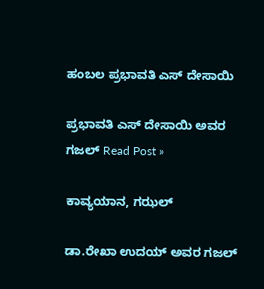ಹಂಬಲ ಪ್ರಭಾವತಿ ಎಸ್ ದೇಸಾಯಿ

ಪ್ರಭಾವತಿ ಎಸ್ ದೇಸಾಯಿ ಅವರ ಗಜಲ್ Read Post »

ಕಾವ್ಯಯಾನ, ಗಝಲ್

ಡಾ.ರೇಖಾ ಉದಯ್‌ ಅವರ ಗಜಲ್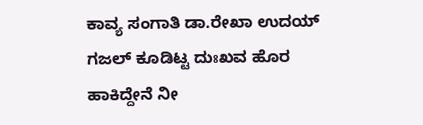ಕಾವ್ಯ ಸಂಗಾತಿ ಡಾ.ರೇಖಾ ಉದಯ್‌ ಗಜಲ್ ಕೂಡಿಟ್ಟ ದುಃಖವ ಹೊರ ಹಾಕಿದ್ದೇನೆ ನೀ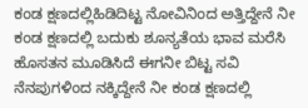ಕಂಡ ಕ್ಷಣದಲ್ಲಿಹಿಡಿದಿಟ್ಟ ನೋವಿನಿಂದ ಅತ್ತಿದ್ದೇನೆ ನೀ ಕಂಡ ಕ್ಷಣದಲ್ಲಿ ಬದುಕು ಶೂನ್ಯತೆಯ ಭಾವ ಮರೆಸಿ ಹೊಸತನ ಮೂಡಿಸಿದೆ ಈಗನೀ ಬಿಟ್ಟ ಸವಿ ನೆನಪುಗಳಿಂದ ನಕ್ಕಿದ್ದೇನೆ ನೀ ಕಂಡ ಕ್ಷಣದಲ್ಲಿ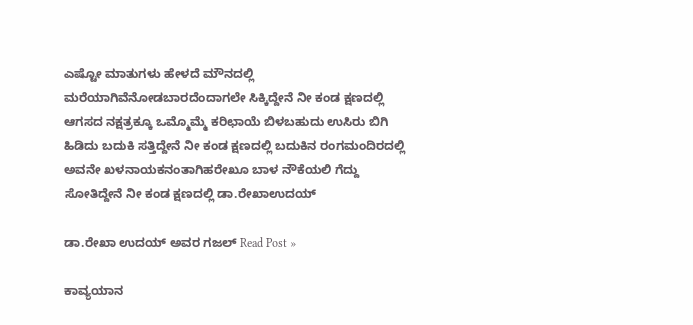ಎಷ್ಟೋ ಮಾತುಗಳು ಹೇಳದೆ ಮೌನದಲ್ಲಿ ಮರೆಯಾಗಿವೆನೋಡಬಾರದೆಂದಾಗಲೇ ಸಿಕ್ಕಿದ್ದೇನೆ ನೀ ಕಂಡ ಕ್ಷಣದಲ್ಲಿ ಆಗಸದ ನಕ್ಷತ್ರಕ್ಕೂ ಒಮ್ಮೊಮ್ಮೆ ಕರಿಛಾಯೆ ಬಿಳಬಹುದು ಉಸಿರು ಬಿಗಿ ಹಿಡಿದು ಬದುಕಿ ಸತ್ತಿದ್ದೇನೆ ನೀ ಕಂಡ ಕ್ಷಣದಲ್ಲಿ ಬದುಕಿನ ರಂಗಮಂದಿರದಲ್ಲಿ ಅವನೇ ಖಳನಾಯಕನಂತಾಗಿಹರೇಖೂ ಬಾಳ ನೌಕೆಯಲಿ ಗೆದ್ದು ಸೋತಿದ್ದೇನೆ ನೀ ಕಂಡ ಕ್ಷಣದಲ್ಲಿ ಡಾ.ರೇಖಾಉದಯ್

ಡಾ.ರೇಖಾ ಉದಯ್‌ ಅವರ ಗಜಲ್ Read Post »

ಕಾವ್ಯಯಾನ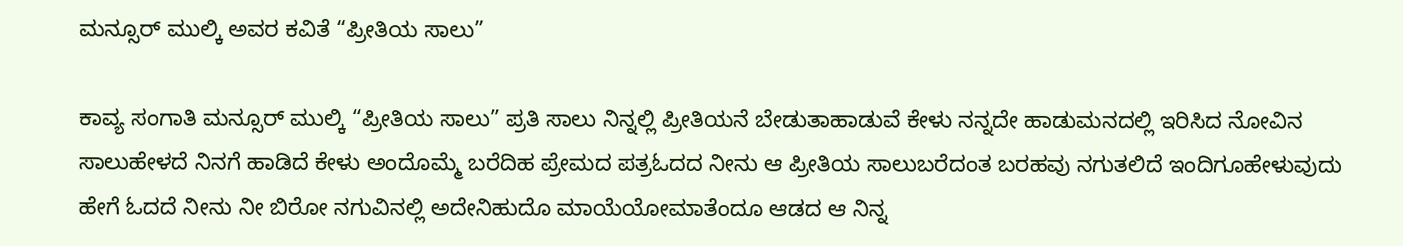ಮನ್ಸೂರ್ ಮುಲ್ಕಿ ಅವರ ಕವಿತೆ “ಪ್ರೀತಿಯ ಸಾಲು”

ಕಾವ್ಯ ಸಂಗಾತಿ ಮನ್ಸೂರ್ ಮುಲ್ಕಿ “ಪ್ರೀತಿಯ ಸಾಲು” ಪ್ರತಿ ಸಾಲು ನಿನ್ನಲ್ಲಿ ಪ್ರೀತಿಯನೆ ಬೇಡುತಾಹಾಡುವೆ ಕೇಳು ನನ್ನದೇ ಹಾಡುಮನದಲ್ಲಿ ಇರಿಸಿದ ನೋವಿನ ಸಾಲುಹೇಳದೆ ನಿನಗೆ ಹಾಡಿದೆ ಕೇಳು ಅಂದೊಮ್ಮೆ ಬರೆದಿಹ ಪ್ರೇಮದ ಪತ್ರಓದದ ನೀನು ಆ ಪ್ರೀತಿಯ ಸಾಲುಬರೆದಂತ ಬರಹವು ನಗುತಲಿದೆ ಇಂದಿಗೂಹೇಳುವುದು ಹೇಗೆ ಓದದೆ ನೀನು ನೀ ಬಿರೋ ನಗುವಿನಲ್ಲಿ ಅದೇನಿಹುದೊ ಮಾಯೆಯೋಮಾತೆಂದೂ ಆಡದ ಆ ನಿನ್ನ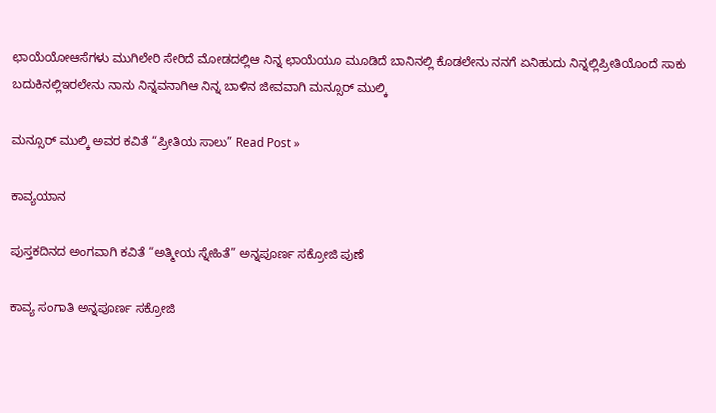ಛಾಯೆಯೋಆಸೆಗಳು ಮುಗಿಲೇರಿ ಸೇರಿದೆ ಮೋಡದಲ್ಲಿಆ ನಿನ್ನ ಛಾಯೆಯೂ ಮೂಡಿದೆ ಬಾನಿನಲ್ಲಿ ಕೊಡಲೇನು ನನಗೆ ಏನಿಹುದು ನಿನ್ನಲ್ಲಿಪ್ರೀತಿಯೊಂದೆ ಸಾಕು ಬದುಕಿನಲ್ಲಿಇರಲೇನು ನಾನು ನಿನ್ನವನಾಗಿಆ ನಿನ್ನ ಬಾಳಿನ ಜೀವವಾಗಿ ಮನ್ಸೂರ್ ಮುಲ್ಕಿ

ಮನ್ಸೂರ್ ಮುಲ್ಕಿ ಅವರ ಕವಿತೆ “ಪ್ರೀತಿಯ ಸಾಲು” Read Post »

ಕಾವ್ಯಯಾನ

ಪುಸ್ತಕದಿನದ ಅಂಗವಾಗಿ ಕವಿತೆ “ಅತ್ಮೀಯ ಸ್ನೇಹಿತೆ” ಅನ್ನಪೂರ್ಣ ಸಕ್ರೋಜಿ ಪುಣೆ

ಕಾವ್ಯ ಸಂಗಾತಿ ಅನ್ನಪೂರ್ಣ ಸಕ್ರೋಜಿ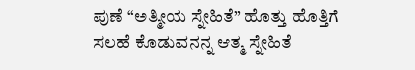ಪುಣೆ “ಅತ್ಮೀಯ ಸ್ನೇಹಿತೆ” ಹೊತ್ತು ಹೊತ್ತಿಗೆ ಸಲಹೆ ಕೊಡುವನನ್ನ ಆತ್ಮ ಸ್ನೇಹಿತೆ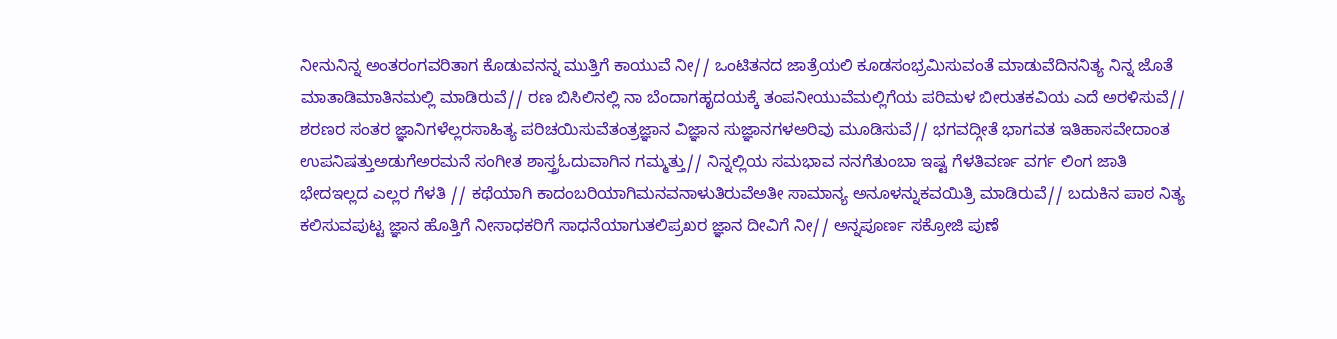ನೀನುನಿನ್ನ ಅಂತರಂಗವರಿತಾಗ ಕೊಡುವನನ್ನ ಮುತ್ತಿಗೆ ಕಾಯುವೆ ನೀ// ಒಂಟಿತನದ ಜಾತ್ರೆಯಲಿ ಕೂಡಸಂಭ್ರಮಿಸುವಂತೆ ಮಾಡುವೆದಿನನಿತ್ಯ ನಿನ್ನ ಜೊತೆ ಮಾತಾಡಿಮಾತಿನಮಲ್ಲಿ ಮಾಡಿರುವೆ// ರಣ ಬಿಸಿಲಿನಲ್ಲಿ ನಾ ಬೆಂದಾಗಹೃದಯಕ್ಕೆ ತಂಪನೀಯುವೆಮಲ್ಲಿಗೆಯ ಪರಿಮಳ ಬೀರುತಕವಿಯ ಎದೆ ಅರಳಿಸುವೆ// ಶರಣರ ಸಂತರ ಜ್ಞಾನಿಗಳೆಲ್ಲರಸಾಹಿತ್ಯ ಪರಿಚಯಿಸುವೆತಂತ್ರಜ್ಞಾನ ವಿಜ್ಞಾನ ಸುಜ್ಞಾನಗಳಅರಿವು ಮೂಡಿಸುವೆ// ಭಗವದ್ಗೀತೆ ಭಾಗವತ ಇತಿಹಾಸವೇದಾಂತ ಉಪನಿಷತ್ತುಅಡುಗೆಅರಮನೆ ಸಂಗೀತ ಶಾಸ್ತ್ರಓದುವಾಗಿನ ಗಮ್ಮತ್ತು// ನಿನ್ನಲ್ಲಿಯ ಸಮಭಾವ ನನಗೆತುಂಬಾ ಇಷ್ಟ ಗೆಳತಿವರ್ಣ ವರ್ಗ ಲಿಂಗ ಜಾತಿ ಭೇದಇಲ್ಲದ ಎಲ್ಲರ ಗೆಳತಿ // ಕಥೆಯಾಗಿ ಕಾದಂಬರಿಯಾಗಿಮನವನಾಳುತಿರುವೆಅತೀ ಸಾಮಾನ್ಯ ಅನೂಳನ್ನುಕವಯಿತ್ರಿ ಮಾಡಿರುವೆ// ಬದುಕಿನ ಪಾಠ ನಿತ್ಯ ಕಲಿಸುವಪುಟ್ಟ ಜ್ಞಾನ ಹೊತ್ತಿಗೆ ನೀಸಾಧಕರಿಗೆ ಸಾಧನೆಯಾಗುತಲಿಪ್ರಖರ ಜ್ಞಾನ ದೀವಿಗೆ ನೀ// ಅನ್ನಪೂರ್ಣ ಸಕ್ರೋಜಿ ಪುಣೆ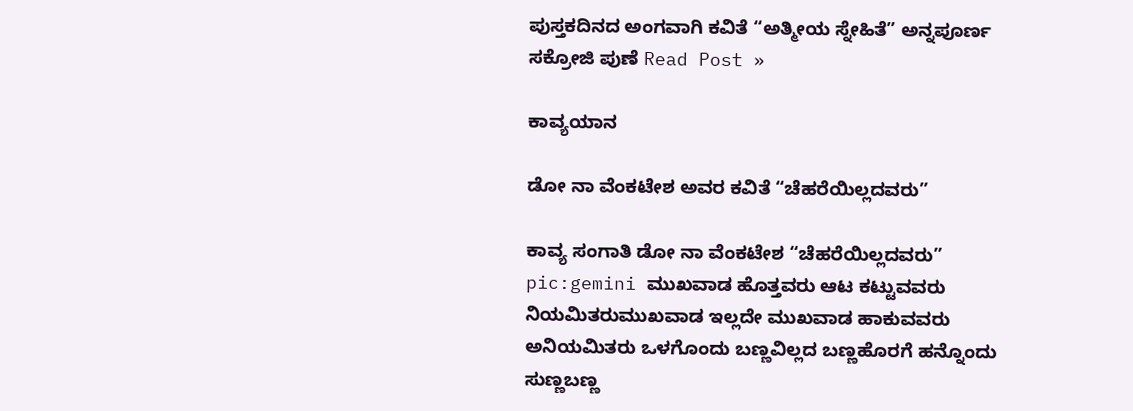ಪುಸ್ತಕದಿನದ ಅಂಗವಾಗಿ ಕವಿತೆ “ಅತ್ಮೀಯ ಸ್ನೇಹಿತೆ” ಅನ್ನಪೂರ್ಣ ಸಕ್ರೋಜಿ ಪುಣೆ Read Post »

ಕಾವ್ಯಯಾನ

ಡೋ ನಾ ವೆಂಕಟೇಶ ಅವರ ಕವಿತೆ “ಚೆಹರೆಯಿಲ್ಲದವರು”

ಕಾವ್ಯ ಸಂಗಾತಿ ಡೋ ನಾ ವೆಂಕಟೇಶ “ಚೆಹರೆಯಿಲ್ಲದವರು” pic:gemini ಮುಖವಾಡ ಹೊತ್ತವರು ಆಟ ಕಟ್ಟುವವರು ನಿಯಮಿತರುಮುಖವಾಡ ಇಲ್ಲದೇ ಮುಖವಾಡ ಹಾಕುವವರು ಅನಿಯಮಿತರು ಒಳಗೊಂದು ಬಣ್ಣವಿಲ್ಲದ ಬಣ್ಣಹೊರಗೆ ಹನ್ನೊಂದು ಸುಣ್ಣಬಣ್ಣ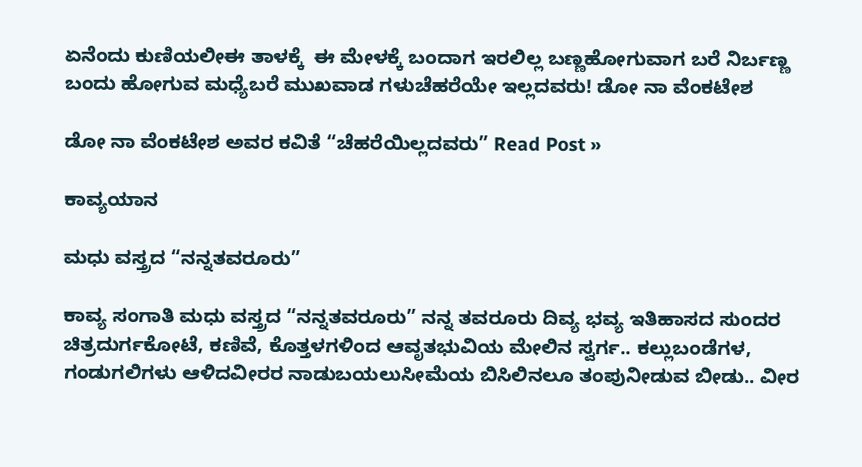ಏನೆಂದು ಕುಣಿಯಲೀಈ ತಾಳಕ್ಕೆ  ಈ ಮೇಳಕ್ಕೆ ಬಂದಾಗ ಇರಲಿಲ್ಲ ಬಣ್ಣಹೋಗುವಾಗ ಬರೆ ನಿರ್ಬಣ್ಣ ಬಂದು ಹೋಗುವ ಮಧ್ಯೆಬರೆ ಮುಖವಾಡ ಗಳುಚೆಹರೆಯೇ ಇಲ್ಲದವರು! ಡೋ ನಾ ವೆಂಕಟೇಶ

ಡೋ ನಾ ವೆಂಕಟೇಶ ಅವರ ಕವಿತೆ “ಚೆಹರೆಯಿಲ್ಲದವರು” Read Post »

ಕಾವ್ಯಯಾನ

ಮಧು ‌ವಸ್ತ್ರದ “ನನ್ನತವರೂರು”

ಕಾವ್ಯ ಸಂಗಾತಿ ಮಧು ‌ವಸ್ತ್ರದ “ನನ್ನತವರೂರು” ನನ್ನ ತವರೂರು ದಿವ್ಯ ಭವ್ಯ ಇತಿಹಾಸದ ಸುಂದರ ಚಿತ್ರದುರ್ಗಕೋಟೆ, ಕಣಿವೆ‌, ಕೊತ್ತಳಗಳಿಂದ ಆವೃತಭುವಿಯ ಮೇಲಿನ ಸ್ವರ್ಗ.. ಕಲ್ಲುಬಂಡೆಗಳ‌, ಗಂಡುಗಲಿಗಳು ಆಳಿದವೀರರ ನಾಡುಬಯಲುಸೀಮೆಯ‌ ಬಿಸಿಲಿನಲೂ ತಂಪುನೀಡುವ ಬೀಡು.. ವೀರ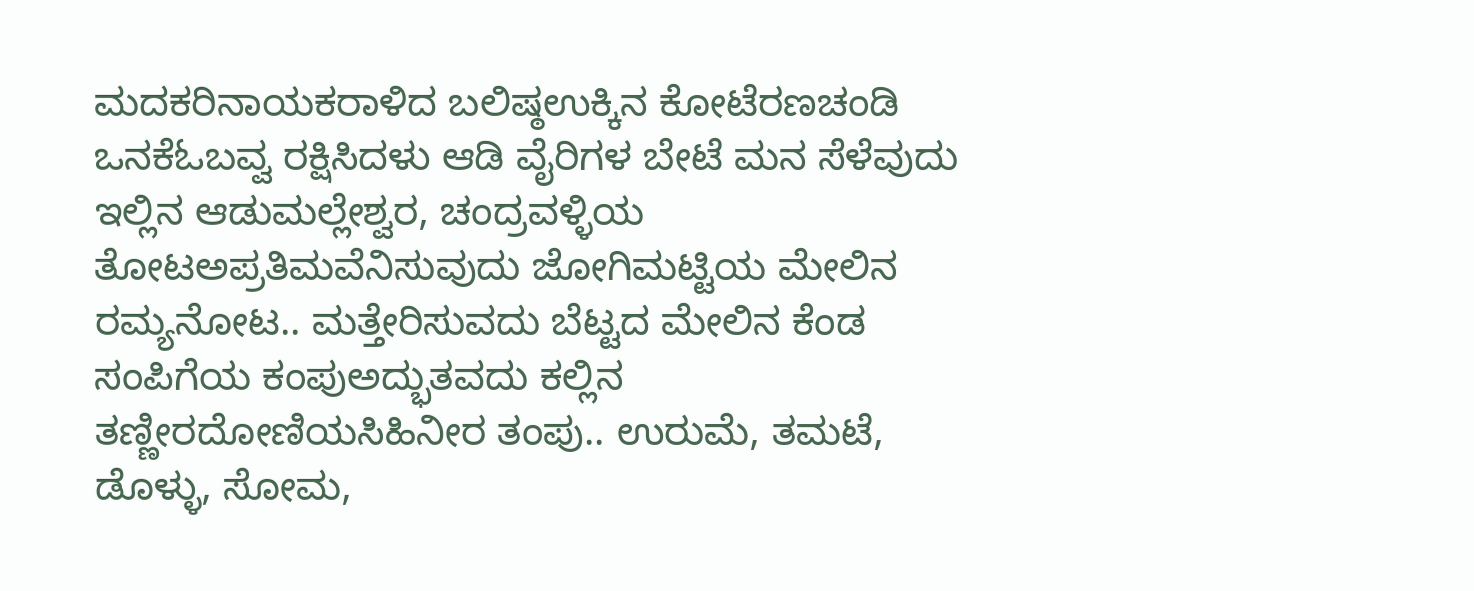ಮದಕರಿನಾಯಕರಾಳಿದ ಬಲಿಷ್ಠಉಕ್ಕಿನ ಕೋಟೆರಣಚಂಡಿ ಒನಕೆಓಬವ್ವ ರಕ್ಷಿಸಿದಳು ಆಡಿ ವೈರಿಗಳ ಬೇಟೆ ಮನ ಸೆಳೆವುದು ಇಲ್ಲಿನ ಆಡುಮಲ್ಲೇಶ್ವರ, ಚಂದ್ರವಳ್ಳಿಯ ತೋಟಅಪ್ರತಿಮವೆನಿಸುವುದು ಜೋಗಿಮಟ್ಟಿಯ ಮೇಲಿನ ರಮ್ಯನೋಟ.. ಮತ್ತೇರಿಸುವದು ಬೆಟ್ಟದ ಮೇಲಿನ ಕೆಂಡ ಸಂಪಿಗೆಯ ಕಂಪುಅದ್ಭುತವದು ಕಲ್ಲಿನ ತಣ್ಣೀರದೋಣಿಯಸಿಹಿನೀರ ತಂಪು.. ಉರುಮೆ, ತಮಟೆ, ಡೊಳ್ಳು, ಸೋಮ,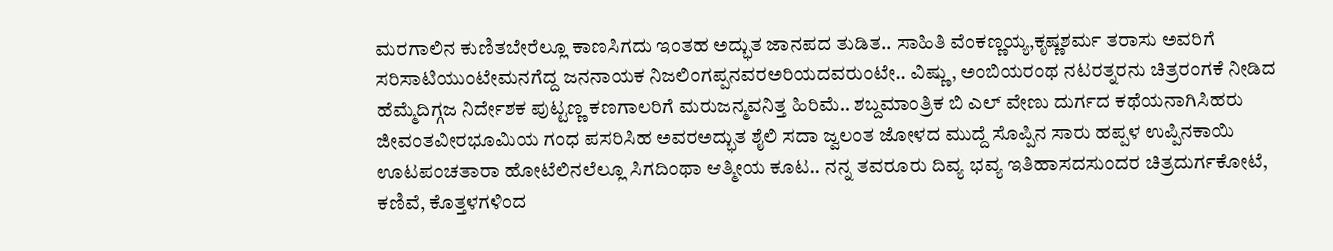ಮರಗಾಲಿನ ಕುಣಿತಬೇರೆಲ್ಲೂ ಕಾಣಸಿಗದು ಇಂತಹ ಅದ್ಭುತ ಜಾನಪದ ತುಡಿತ.. ಸಾಹಿತಿ ವೆಂಕಣ್ಣಯ್ಯ,ಕೃಷ್ಣಶರ್ಮ ತರಾಸು ಅವರಿಗೆ ಸರಿಸಾಟಿಯುಂಟೇಮನಗೆದ್ದ ಜನನಾಯಕ ನಿಜಲಿಂಗಪ್ಪನವರಅರಿಯದವರುಂಟೇ.. ವಿಷ್ಣು, ಅಂಬಿಯರಂಥ ನಟರತ್ನರನು ಚಿತ್ರರಂಗಕೆ ನೀಡಿದ ಹೆಮ್ಮೆದಿಗ್ಗಜ ನಿರ್ದೇಶಕ ಪುಟ್ಟಣ್ಣ ಕಣಗಾಲರಿಗೆ ಮರುಜನ್ಮವನಿತ್ತ ಹಿರಿಮೆ.. ಶಬ್ದಮಾಂತ್ರಿಕ ಬಿ ಎಲ್ ವೇಣು ದುರ್ಗದ ಕಥೆಯನಾಗಿಸಿಹರು ಜೀವಂತವೀರಭೂಮಿಯ ಗಂಧ ಪಸರಿಸಿಹ ಅವರಅದ್ಭುತ ಶೈಲಿ ಸದಾ ಜ್ವಲಂತ ಜೋಳದ ಮುದ್ದೆ ಸೊಪ್ಪಿನ ಸಾರು ಹಪ್ಪಳ ಉಪ್ಪಿನಕಾಯಿ ಊಟಪಂಚತಾರಾ ಹೋಟೆಲಿನಲೆಲ್ಲೂ ಸಿಗದಿಂಥಾ ಆತ್ಮೀಯ ಕೂಟ.. ನನ್ನ ತವರೂರು ದಿವ್ಯ ಭವ್ಯ ಇತಿಹಾಸದಸುಂದರ ಚಿತ್ರದುರ್ಗಕೋಟೆ, ಕಣಿವೆ‌, ಕೊತ್ತಳಗಳಿಂದ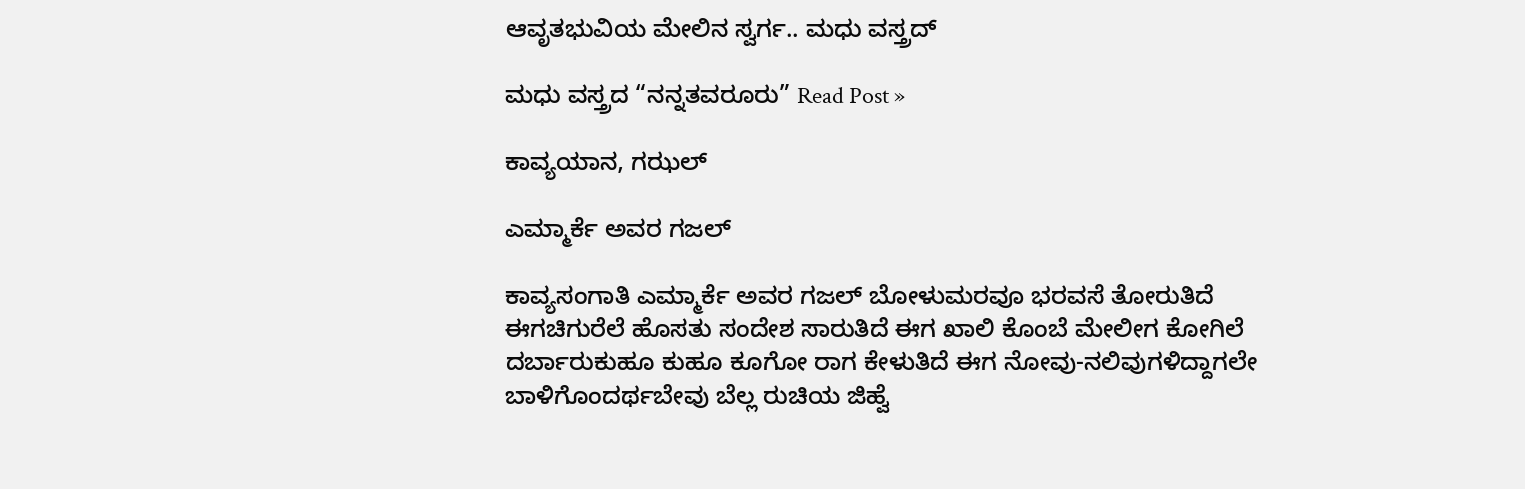ಆವೃತಭುವಿಯ ಮೇಲಿನ ಸ್ವರ್ಗ.. ಮಧು ‌ವಸ್ತ್ರದ್

ಮಧು ‌ವಸ್ತ್ರದ “ನನ್ನತವರೂರು” Read Post »

ಕಾವ್ಯಯಾನ, ಗಝಲ್

ಎಮ್ಮಾರ್ಕೆ ಅವರ ಗಜಲ್

ಕಾವ್ಯಸಂಗಾತಿ ಎಮ್ಮಾರ್ಕೆ ಅವರ ಗಜಲ್ ಬೋಳುಮರವೂ ಭರವಸೆ ತೋರುತಿದೆ ಈಗಚಿಗುರೆಲೆ ಹೊಸತು ಸಂದೇಶ ಸಾರುತಿದೆ ಈಗ ಖಾಲಿ ಕೊಂಬೆ ಮೇಲೀಗ ಕೋಗಿಲೆ ದರ್ಬಾರುಕುಹೂ ಕುಹೂ ಕೂಗೋ ರಾಗ ಕೇಳುತಿದೆ ಈಗ ನೋವು-ನಲಿವುಗಳಿದ್ದಾಗಲೇ ಬಾಳಿಗೊಂದರ್ಥಬೇವು ಬೆಲ್ಲ ರುಚಿಯ ಜಿಹ್ವೆ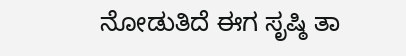ನೋಡುತಿದೆ ಈಗ ಸೃಷ್ಠಿ‌ ತಾ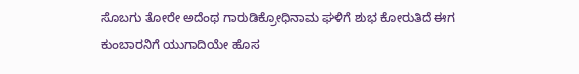ಸೊಬಗು ತೋರೇ ಅದೆಂಥ ಗಾರುಡಿಕ್ರೋಧಿನಾಮ ಘಳಿಗೆ ಶುಭ ಕೋರುತಿದೆ ಈಗ ಕುಂಬಾರನಿಗೆ ಯುಗಾದಿಯೇ ಹೊಸ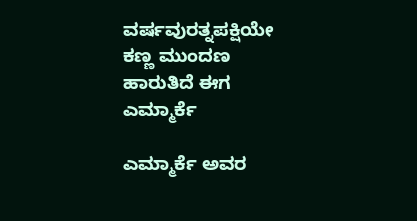ವರ್ಷವುರತ್ನಪಕ್ಷಿಯೇ ಕಣ್ಣ ಮುಂದಣ ಹಾರುತಿದೆ ಈಗ ಎಮ್ಮಾರ್ಕೆ

ಎಮ್ಮಾರ್ಕೆ ಅವರ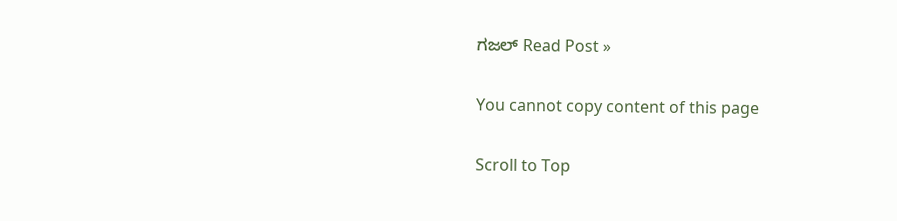ಗಜಲ್ Read Post »

You cannot copy content of this page

Scroll to Top